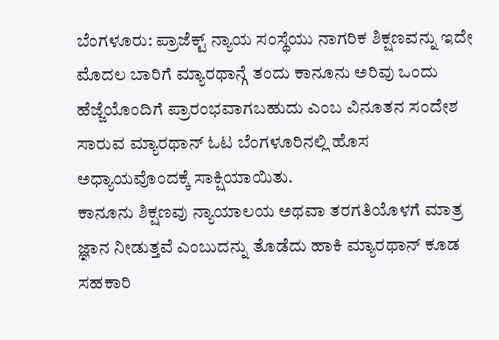ಬೆಂಗಳೂರು: ಪ್ರಾಜೆಕ್ಟ್ ನ್ಯಾಯ ಸಂಸ್ಥೆಯು ನಾಗರಿಕ ಶಿಕ್ಷಣವನ್ನು ಇದೇ ಮೊದಲ ಬಾರಿಗೆ ಮ್ಯಾರಥಾನ್ಗೆ ತಂದು ಕಾನೂನು ಅರಿವು ಒಂದು ಹೆಜ್ಜೆಯೊಂದಿಗೆ ಪ್ರಾರಂಭವಾಗಬಹುದು ಎಂಬ ವಿನೂತನ ಸಂದೇಶ ಸಾರುವ ಮ್ಯಾರಥಾನ್ ಓಟ ಬೆಂಗಳೂರಿನಲ್ಲಿ ಹೊಸ ಅಧ್ಯಾಯವೊಂದಕ್ಕೆ ಸಾಕ್ಷಿಯಾಯಿತು.
ಕಾನೂನು ಶಿಕ್ಷಣವು ನ್ಯಾಯಾಲಯ ಅಥವಾ ತರಗತಿಯೊಳಗೆ ಮಾತ್ರ ಜ್ಞಾನ ನೀಡುತ್ತವೆ ಎಂಬುದನ್ನು ತೊಡೆದು ಹಾಕಿ ಮ್ಯಾರಥಾನ್ ಕೂಡ ಸಹಕಾರಿ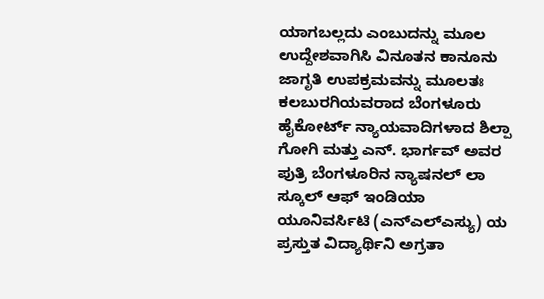ಯಾಗಬಲ್ಲದು ಎಂಬುದನ್ನು ಮೂಲ ಉದ್ದೇಶವಾಗಿಸಿ ವಿನೂತನ ಕಾನೂನು ಜಾಗೃತಿ ಉಪಕ್ರಮವನ್ನು ಮೂಲತಃ ಕಲಬುರಗಿಯವರಾದ ಬೆಂಗಳೂರು ಹೈಕೋರ್ಟ್ ನ್ಯಾಯವಾದಿಗಳಾದ ಶಿಲ್ಪಾ ಗೋಗಿ ಮತ್ತು ಎನ್. ಭಾರ್ಗವ್ ಅವರ ಪುತ್ರಿ ಬೆಂಗಳೂರಿನ ನ್ಯಾಷನಲ್ ಲಾ ಸ್ಕೂಲ್ ಆಫ್ ಇಂಡಿಯಾ ಯೂನಿವರ್ಸಿಟಿ (ಎನ್ಎಲ್ಎಸ್ಯು) ಯ ಪ್ರಸ್ತುತ ವಿದ್ಯಾರ್ಥಿನಿ ಅಗ್ರತಾ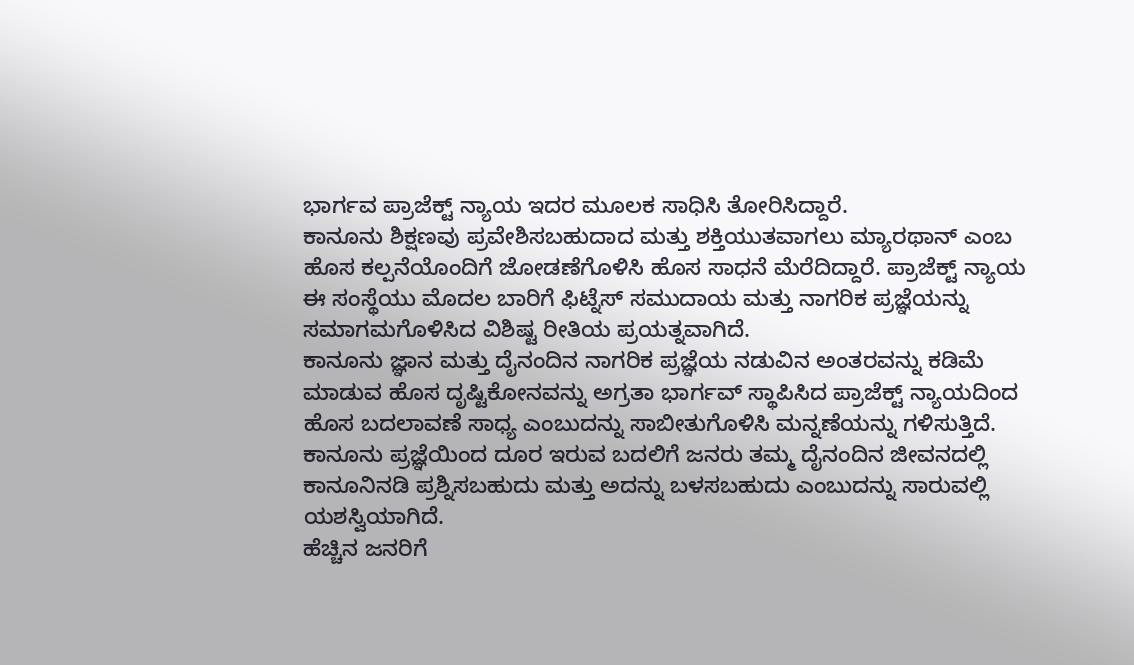ಭಾರ್ಗವ ಪ್ರಾಜೆಕ್ಟ್ ನ್ಯಾಯ ಇದರ ಮೂಲಕ ಸಾಧಿಸಿ ತೋರಿಸಿದ್ದಾರೆ.
ಕಾನೂನು ಶಿಕ್ಷಣವು ಪ್ರವೇಶಿಸಬಹುದಾದ ಮತ್ತು ಶಕ್ತಿಯುತವಾಗಲು ಮ್ಯಾರಥಾನ್ ಎಂಬ ಹೊಸ ಕಲ್ಪನೆಯೊಂದಿಗೆ ಜೋಡಣೆಗೊಳಿಸಿ ಹೊಸ ಸಾಧನೆ ಮೆರೆದಿದ್ದಾರೆ. ಪ್ರಾಜೆಕ್ಟ್ ನ್ಯಾಯ ಈ ಸಂಸ್ಥೆಯು ಮೊದಲ ಬಾರಿಗೆ ಫಿಟ್ನೆಸ್ ಸಮುದಾಯ ಮತ್ತು ನಾಗರಿಕ ಪ್ರಜ್ಞೆಯನ್ನು ಸಮಾಗಮಗೊಳಿಸಿದ ವಿಶಿಷ್ಟ ರೀತಿಯ ಪ್ರಯತ್ನವಾಗಿದೆ.
ಕಾನೂನು ಜ್ಞಾನ ಮತ್ತು ದೈನಂದಿನ ನಾಗರಿಕ ಪ್ರಜ್ಞೆಯ ನಡುವಿನ ಅಂತರವನ್ನು ಕಡಿಮೆ ಮಾಡುವ ಹೊಸ ದೃಷ್ಟಿಕೋನವನ್ನು ಅಗ್ರತಾ ಭಾರ್ಗವ್ ಸ್ಥಾಪಿಸಿದ ಪ್ರಾಜೆಕ್ಟ್ ನ್ಯಾಯದಿಂದ ಹೊಸ ಬದಲಾವಣೆ ಸಾಧ್ಯ ಎಂಬುದನ್ನು ಸಾಬೀತುಗೊಳಿಸಿ ಮನ್ನಣೆಯನ್ನು ಗಳಿಸುತ್ತಿದೆ. ಕಾನೂನು ಪ್ರಜ್ಞೆಯಿಂದ ದೂರ ಇರುವ ಬದಲಿಗೆ ಜನರು ತಮ್ಮ ದೈನಂದಿನ ಜೀವನದಲ್ಲಿ ಕಾನೂನಿನಡಿ ಪ್ರಶ್ನಿಸಬಹುದು ಮತ್ತು ಅದನ್ನು ಬಳಸಬಹುದು ಎಂಬುದನ್ನು ಸಾರುವಲ್ಲಿ ಯಶಸ್ವಿಯಾಗಿದೆ.
ಹೆಚ್ಚಿನ ಜನರಿಗೆ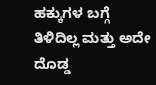ಹಕ್ಕುಗಳ ಬಗ್ಗೆ ತಿಳಿದಿಲ್ಲ ಮತ್ತು ಅದೇ ದೊಡ್ಡ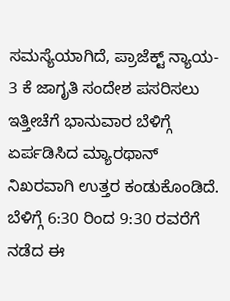ಸಮಸ್ಯೆಯಾಗಿದೆ, ಪ್ರಾಜೆಕ್ಟ್ ನ್ಯಾಯ- 3 ಕೆ ಜಾಗೃತಿ ಸಂದೇಶ ಪಸರಿಸಲು ಇತ್ತೀಚೆಗೆ ಭಾನುವಾರ ಬೆಳಿಗ್ಗೆ ಏರ್ಪಡಿಸಿದ ಮ್ಯಾರಥಾನ್ ನಿಖರವಾಗಿ ಉತ್ತರ ಕಂಡುಕೊಂಡಿದೆ.
ಬೆಳಿಗ್ಗೆ 6:30 ರಿಂದ 9:30 ರವರೆಗೆ ನಡೆದ ಈ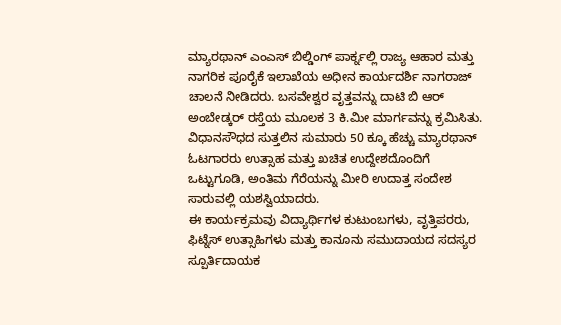ಮ್ಯಾರಥಾನ್ ಎಂಎಸ್ ಬಿಲ್ಡಿಂಗ್ ಪಾರ್ಕ್ನಲ್ಲಿ ರಾಜ್ಯ ಆಹಾರ ಮತ್ತು ನಾಗರಿಕ ಪೂರೈಕೆ ಇಲಾಖೆಯ ಅಧೀನ ಕಾರ್ಯದರ್ಶಿ ನಾಗರಾಜ್ ಚಾಲನೆ ನೀಡಿದರು. ಬಸವೇಶ್ವರ ವೃತ್ತವನ್ನು ದಾಟಿ ಬಿ ಆರ್ ಅಂಬೇಡ್ಕರ್ ರಸ್ತೆಯ ಮೂಲಕ 3 ಕಿ.ಮೀ ಮಾರ್ಗವನ್ನು ಕ್ರಮಿಸಿತು. ವಿಧಾನಸೌಧದ ಸುತ್ತಲಿನ ಸುಮಾರು 50 ಕ್ಕೂ ಹೆಚ್ಚು ಮ್ಯಾರಥಾನ್ ಓಟಗಾರರು ಉತ್ಸಾಹ ಮತ್ತು ಖಚಿತ ಉದ್ದೇಶದೊಂದಿಗೆ ಒಟ್ಟುಗೂಡಿ, ಅಂತಿಮ ಗೆರೆಯನ್ನು ಮೀರಿ ಉದಾತ್ತ ಸಂದೇಶ ಸಾರುವಲ್ಲಿ ಯಶಸ್ವಿಯಾದರು.
ಈ ಕಾರ್ಯಕ್ರಮವು ವಿದ್ಯಾರ್ಥಿಗಳ ಕುಟುಂಬಗಳು, ವೃತ್ತಿಪರರು, ಫಿಟ್ನೆಸ್ ಉತ್ಸಾಹಿಗಳು ಮತ್ತು ಕಾನೂನು ಸಮುದಾಯದ ಸದಸ್ಯರ ಸ್ಪೂರ್ತಿದಾಯಕ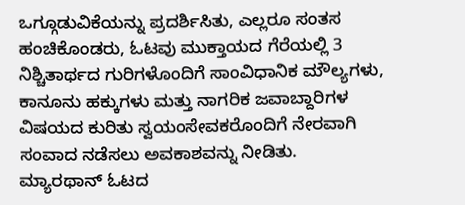ಒಗ್ಗೂಡುವಿಕೆಯನ್ನು ಪ್ರದರ್ಶಿಸಿತು, ಎಲ್ಲರೂ ಸಂತಸ ಹಂಚಿಕೊಂಡರು, ಓಟವು ಮುಕ್ತಾಯದ ಗೆರೆಯಲ್ಲಿ 3 ನಿಶ್ಚಿತಾರ್ಥದ ಗುರಿಗಳೊಂದಿಗೆ ಸಾಂವಿಧಾನಿಕ ಮೌಲ್ಯಗಳು, ಕಾನೂನು ಹಕ್ಕುಗಳು ಮತ್ತು ನಾಗರಿಕ ಜವಾಬ್ದಾರಿಗಳ ವಿಷಯದ ಕುರಿತು ಸ್ವಯಂಸೇವಕರೊಂದಿಗೆ ನೇರವಾಗಿ ಸಂವಾದ ನಡೆಸಲು ಅವಕಾಶವನ್ನು ನೀಡಿತು.
ಮ್ಯಾರಥಾನ್ ಓಟದ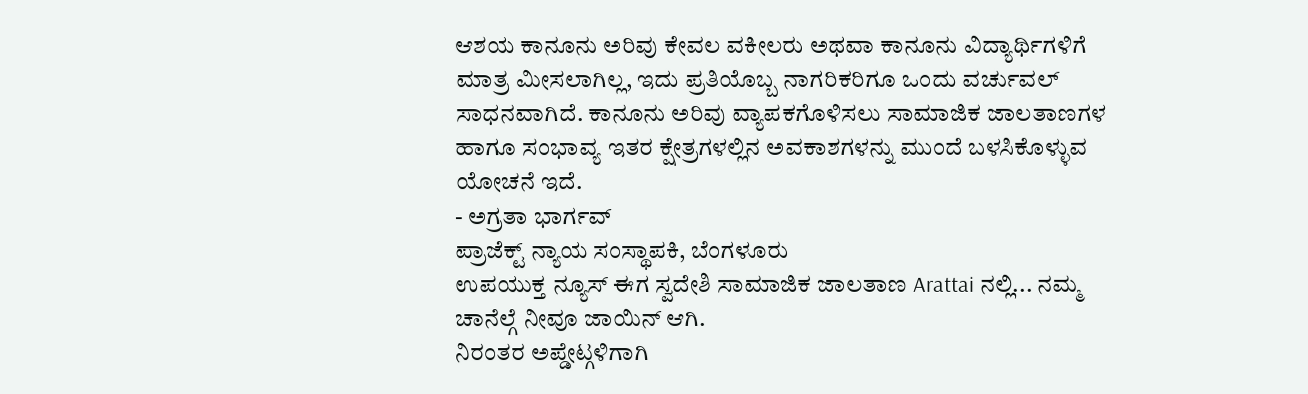ಆಶಯ ಕಾನೂನು ಅರಿವು ಕೇವಲ ವಕೀಲರು ಅಥವಾ ಕಾನೂನು ವಿದ್ಯಾರ್ಥಿಗಳಿಗೆ ಮಾತ್ರ ಮೀಸಲಾಗಿಲ್ಲ, ಇದು ಪ್ರತಿಯೊಬ್ಬ ನಾಗರಿಕರಿಗೂ ಒಂದು ವರ್ಚುವಲ್ ಸಾಧನವಾಗಿದೆ. ಕಾನೂನು ಅರಿವು ವ್ಯಾಪಕಗೊಳಿಸಲು ಸಾಮಾಜಿಕ ಜಾಲತಾಣಗಳ ಹಾಗೂ ಸಂಭಾವ್ಯ ಇತರ ಕ್ಷೇತ್ರಗಳಲ್ಲಿನ ಅವಕಾಶಗಳನ್ನು ಮುಂದೆ ಬಳಸಿಕೊಳ್ಳುವ ಯೋಚನೆ ಇದೆ.
- ಅಗ್ರತಾ ಭಾರ್ಗವ್
ಪ್ರಾಜೆಕ್ಟ್ ನ್ಯಾಯ ಸಂಸ್ಥಾಪಕಿ, ಬೆಂಗಳೂರು
ಉಪಯುಕ್ತ ನ್ಯೂಸ್ ಈಗ ಸ್ವದೇಶಿ ಸಾಮಾಜಿಕ ಜಾಲತಾಣ Arattai ನಲ್ಲಿ... ನಮ್ಮ ಚಾನೆಲ್ಗೆ ನೀವೂ ಜಾಯಿನ್ ಆಗಿ.
ನಿರಂತರ ಅಪ್ಡೇಟ್ಗಳಿಗಾಗಿ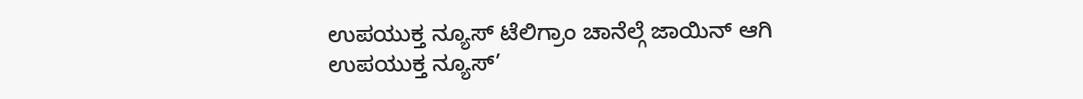ಉಪಯುಕ್ತ ನ್ಯೂಸ್ ಟೆಲಿಗ್ರಾಂ ಚಾನೆಲ್ಗೆ ಜಾಯಿನ್ ಆಗಿ
ಉಪಯುಕ್ತ ನ್ಯೂಸ್’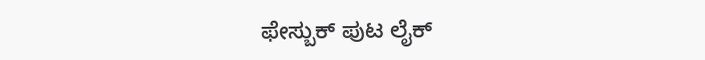ಫೇಸ್ಬುಕ್ ಪುಟ ಲೈಕ್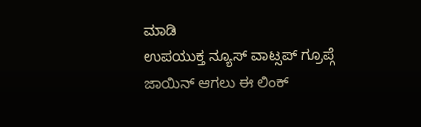ಮಾಡಿ
ಉಪಯುಕ್ತ ನ್ಯೂಸ್ ವಾಟ್ಸಪ್ ಗ್ರೂಪ್ಗೆ ಜಾಯಿನ್ ಆಗಲು ಈ ಲಿಂಕ್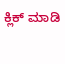ಕ್ಲಿಕ್ ಮಾಡಿ